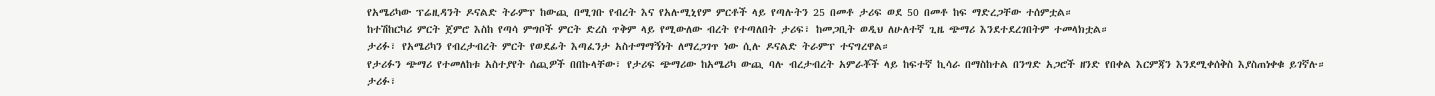የአሜሪካው ፕሬዚዳንት ዶናልድ ትራምፕ ከውጪ በሚገቡ የብረት እና የአሉሚኒየም ምርቶች ላይ የጣሉትን 25 በመቶ ታሪፍ ወደ 50 በመቶ ከፍ ማድረጋቸው ተሰምቷል።
ከተሽከርካሪ ምርት ጀምሮ እስከ የጣሳ ምግቦች ምርት ድረስ ጥቅም ላይ የሚውለው ብረት የተጣለበት ታሪፍ፣ ከመጋቢት ወዲህ ለሁለተኛ ጊዜ ጭማሪ እንደተደረገበትም ተመላክቷል።
ታሪፉ፣ የአሜሪካን የብረታብረት ምርት የወደፊት እጣፈንታ አስተማማኝነት ለማረጋገጥ ነው ሲሉ ዶናልድ ትራምፕ ተናግረዋል።
የታሪፉን ጭማሪ የተመለከቱ አስተያየት ሰጪዎች በበኩላቸው፣ የታሪፍ ጭማሪው ከአሜሪካ ውጪ ባሉ ብረታብረት አምራቾች ላይ ከፍተኛ ኪሳራ በማስከተል በንግድ አጋሮች ዘንድ የበቀል እርምጃን እንደሚቀሰቅስ እያስጠነቀቁ ይገኛሉ።
ታሪፉ፣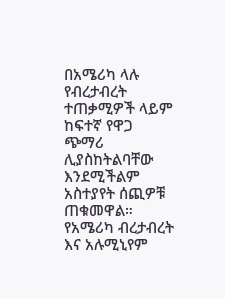በአሜሪካ ላሉ የብረታብረት ተጠቃሚዎች ላይም ከፍተኛ የዋጋ ጭማሪ ሊያስከትልባቸው እንደሚችልም አስተያየት ሰጪዎቹ ጠቁመዋል።
የአሜሪካ ብረታብረት እና አሉሚኒየም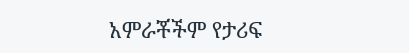አምራቾችም የታሪፍ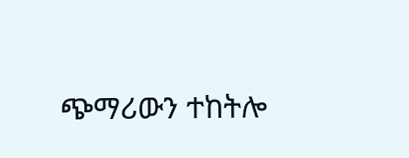ጭማሪውን ተከትሎ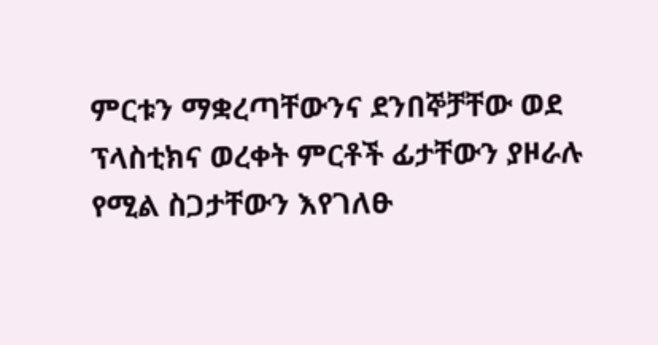ምርቱን ማቋረጣቸውንና ደንበኞቻቸው ወደ ፕላስቲክና ወረቀት ምርቶች ፊታቸውን ያዞራሉ የሚል ስጋታቸውን እየገለፁ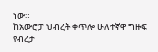ነው።
ከአውሮፓ ህብረት ቀጥሎ ሁለተኛዋ ግዙፍ የብረታ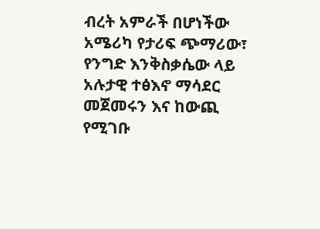ብረት አምራች በሆነችው አሜሪካ የታሪፍ ጭማሪው፣ የንግድ እንቅስቃሴው ላይ አሉታዊ ተፅእኖ ማሳደር መጀመሩን እና ከውጪ የሚገቡ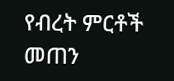የብረት ምርቶች መጠን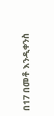በ17 በመቶ እንዲቀንስ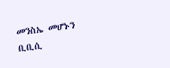መንስኤ መሆኑን ቢቢሲ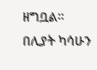ዘግቧል።
በሊያት ካሳሁን